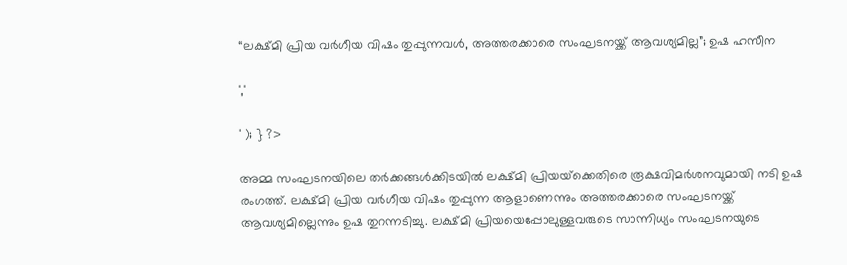“ലക്ഷ്മി പ്രിയ വർഗീയ വിഷം തുപ്പുന്നവൾ, അത്തരക്കാരെ സംഘടനയ്ക്ക് ആവശ്യമില്ല”; ഉഷ ഹസീന

','

' ); } ?>

അമ്മ സംഘടനയിലെ തർക്കങ്ങൾക്കിടയിൽ ലക്ഷ്മി പ്രിയയ്‌ക്കെതിരെ രൂക്ഷവിമർശനവുമായി നടി ഉഷ രംഗത്ത്. ലക്ഷ്മി പ്രിയ വർഗീയ വിഷം തുപ്പുന്ന ആളാണെന്നും അത്തരക്കാരെ സംഘടനയ്ക്ക് ആവശ്യമില്ലെന്നും ഉഷ തുറന്നടിച്ചു. ലക്ഷ്മി പ്രിയയെപ്പോലുള്ളവരുടെ സാന്നിധ്യം സംഘടനയുടെ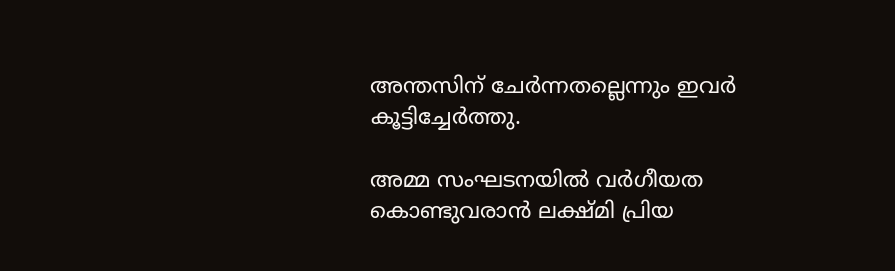അന്തസിന് ചേർന്നതല്ലെന്നും ഇവർ കൂട്ടിച്ചേർത്തു.

അമ്മ സംഘടനയിൽ വർഗീയത കൊണ്ടുവരാൻ ലക്ഷ്മി പ്രിയ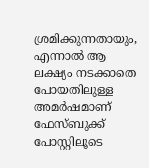ശ്രമിക്കുന്നതായും, എന്നാൽ ആ ലക്ഷ്യം നടക്കാതെ പോയതിലുള്ള അമർഷമാണ് ഫേസ്ബുക്ക് പോസ്റ്റിലൂടെ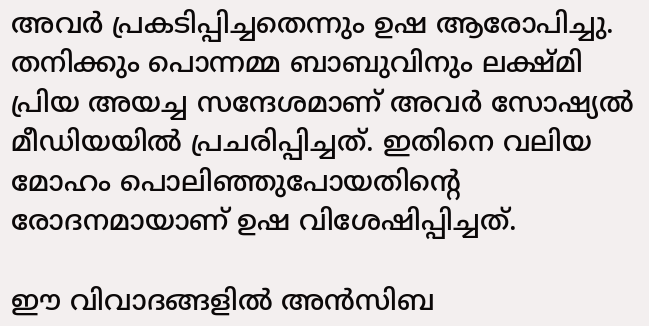അവർ പ്രകടിപ്പിച്ചതെന്നും ഉഷ ആരോപിച്ചു. തനിക്കും പൊന്നമ്മ ബാബുവിനും ലക്ഷ്മി പ്രിയ അയച്ച സന്ദേശമാണ് അവർ സോഷ്യൽ മീഡിയയിൽ പ്രചരിപ്പിച്ചത്. ഇതിനെ വലിയ മോഹം പൊലിഞ്ഞുപോയതിന്റെ രോദനമായാണ് ഉഷ വിശേഷിപ്പിച്ചത്.

ഈ വിവാദങ്ങളിൽ അൻസിബ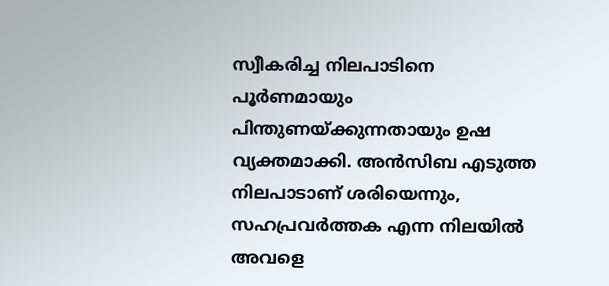സ്വീകരിച്ച നിലപാടിനെ പൂർണമായും പിന്തുണയ്ക്കുന്നതായും ഉഷ വ്യക്തമാക്കി. അൻസിബ എടുത്ത നിലപാടാണ് ശരിയെന്നും, സഹപ്രവർത്തക എന്ന നിലയിൽ അവളെ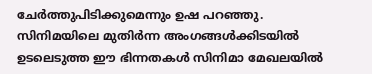ചേർത്തുപിടിക്കുമെന്നും ഉഷ പറഞ്ഞു. സിനിമയിലെ മുതിർന്ന അംഗങ്ങൾക്കിടയിൽ ഉടലെടുത്ത ഈ ഭിന്നതകൾ സിനിമാ മേഖലയിൽ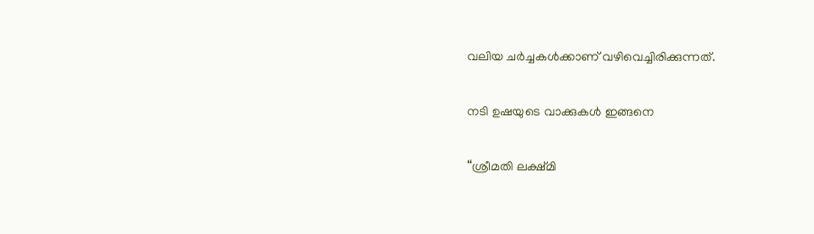വലിയ ചർച്ചകൾക്കാണ് വഴിവെച്ചിരിക്കുന്നത്.

നടി ഉഷയുടെ വാക്കുകൾ ഇങ്ങനെ

“ശ്രീമതി ലക്ഷ്മി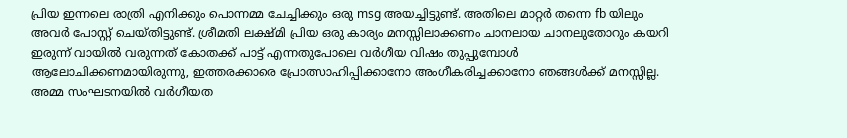പ്രിയ ഇന്നലെ രാത്രി എനിക്കും പൊന്നമ്മ ചേച്ചിക്കും ഒരു msg അയച്ചിട്ടുണ്ട്. അതിലെ മാറ്റർ തന്നെ fb യിലും അവർ പോസ്റ്റ്‌ ചെയ്തിട്ടുണ്ട്. ശ്രീമതി ലക്ഷ്മി പ്രിയ ഒരു കാര്യം മനസ്സിലാക്കണം ചാനലായ ചാനലുതോറും കയറി ഇരുന്ന് വായിൽ വരുന്നത് കോതക്ക് പാട്ട് എന്നതുപോലെ വർഗീയ വിഷം തുപ്പുമ്പോൾ ആലോചിക്കണമായിരുന്നു, ഇത്തരക്കാരെ പ്രോത്സാഹിപ്പിക്കാനോ അംഗീകരിച്ചക്കാനോ ഞങ്ങൾക്ക് മനസ്സില്ല. അമ്മ സംഘടനയിൽ വർഗീയത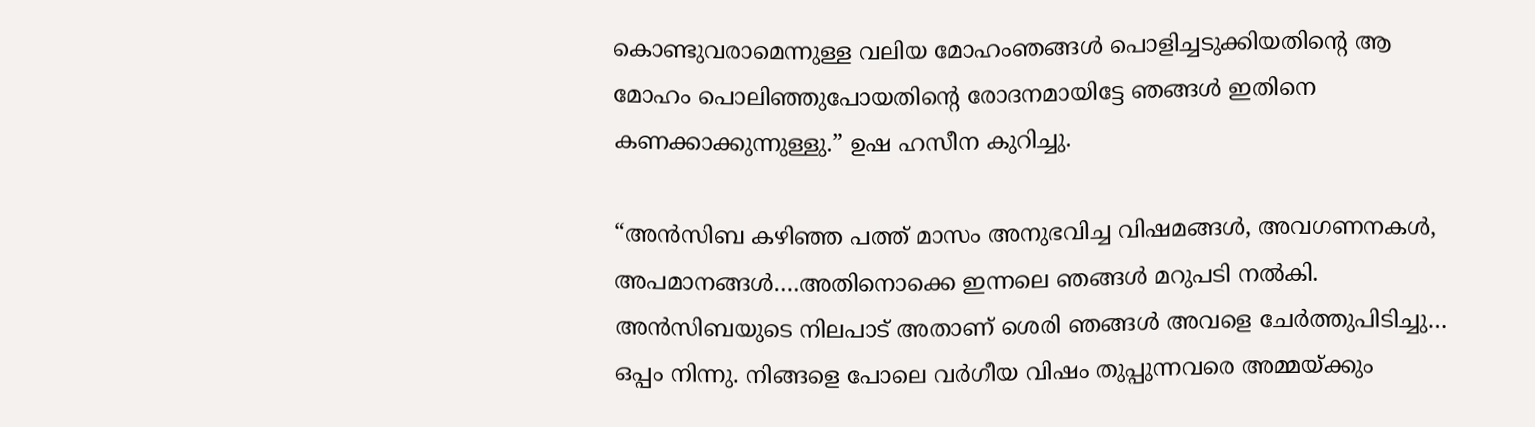കൊണ്ടുവരാമെന്നുള്ള വലിയ മോഹംഞങ്ങൾ പൊളിച്ചടുക്കിയതിന്റെ ആ മോഹം പൊലിഞ്ഞുപോയതിന്റെ രോദനമായിട്ടേ ഞങ്ങൾ ഇതിനെ കണക്കാക്കുന്നുള്ളു.” ഉഷ ഹസീന കുറിച്ചു.

“അൻസിബ കഴിഞ്ഞ പത്ത് മാസം അനുഭവിച്ച വിഷമങ്ങൾ, അവഗണനകൾ, അപമാനങ്ങൾ….അതിനൊക്കെ ഇന്നലെ ഞങ്ങൾ മറുപടി നൽകി. അൻസിബയുടെ നിലപാട് അതാണ്‌ ശെരി ഞങ്ങൾ അവളെ ചേർത്തുപിടിച്ചു… ഒപ്പം നിന്നു. നിങ്ങളെ പോലെ വർഗീയ വിഷം തുപ്പുന്നവരെ അമ്മയ്ക്കും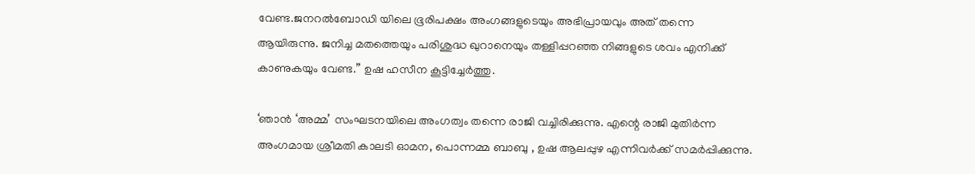വേണ്ട.ജനറൽബോഡി യിലെ ഭൂരിപക്ഷം അംഗങ്ങളുടെയും അഭിപ്രായവും അത് തന്നെ ആയിരുന്നു. ജനിച്ച മതത്തെയും പരിശുദ്ധ ഖുറാനെയും തള്ളിപ്പറഞ്ഞ നിങ്ങളുടെ ശവം എനിക്ക് കാണുകയും വേണ്ട.” ഉഷ ഹസീന കൂട്ടിച്ചേർത്തു.

‘ഞാന്‍ ‘അമ്മ’ സംഘടനയിലെ അംഗത്വം തന്നെ രാജി വച്ചിരിക്കുന്നു. എന്റെ രാജി മുതിര്‍ന്ന അംഗമായ ശ്രീമതി കാലടി ഓമന, പൊന്നമ്മ ബാബു , ഉഷ ആലപ്പുഴ എന്നിവര്‍ക്ക് സമര്‍പ്പിക്കുന്നു.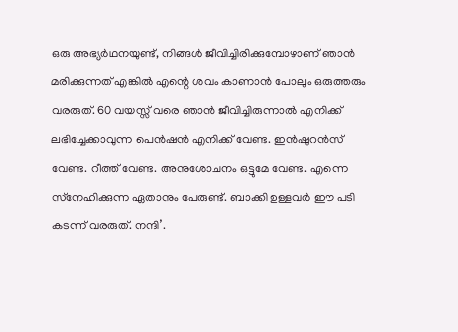ഒരു അഭ്യര്‍ഥനയുണ്ട്, നിങ്ങള്‍ ജീവിച്ചിരിക്കുമ്പോഴാണ് ഞാന്‍ മരിക്കുന്നത് എങ്കില്‍ എന്റെ ശവം കാണാന്‍ പോലും ഒരുത്തരും വരരുത്. 60 വയസ്സ് വരെ ഞാന്‍ ജീവിച്ചിരുന്നാല്‍ എനിക്ക് ലഭിച്ചേക്കാവുന്ന പെന്‍ഷന്‍ എനിക്ക് വേണ്ട. ഇന്‍ഷുറന്‍സ് വേണ്ട. റീത്ത് വേണ്ട. അനുശോചനം ഒട്ടുമേ വേണ്ട. എന്നെ സ്‌നേഹിക്കുന്ന ഏതാനും പേരുണ്ട്. ബാക്കി ഉള്ളവര്‍ ഈ പടി കടന്ന് വരരുത്. നന്ദി’.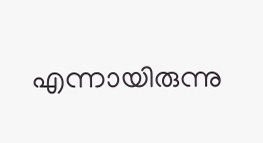എന്നായിരുന്നു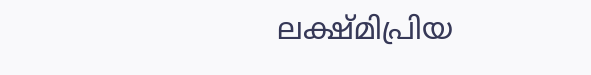ലക്ഷ്മിപ്രിയ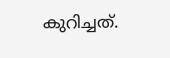കുറിച്ചത്.